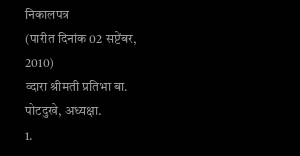निकालपत्र
(पारीत दिनांक 02 सप्टेंबर, 2010)
व्दारा श्रीमती प्रतिभा बा. पोटदुखे, अध्यक्षा.
1.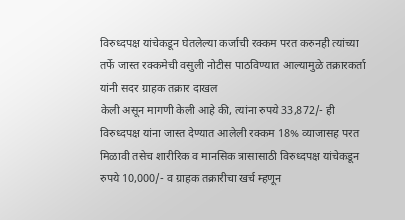विरुध्दपक्ष यांचेकडून घेतलेल्या कर्जाची रक्कम परत करुनही त्यांच्या तर्फे जास्त रक्कमेची वसुली नोटीस पाठविण्यात आल्यामुळे तक्रारकर्ता यांनी सदर ग्राहक तक्रार दाखल
केली असून मागणी केली आहे की, त्यांना रुपये 33,872/- ही विरुध्दपक्ष यांना जास्त देण्यात आलेली रक्कम 18% व्याजासह परत मिळावी तसेच शारीरिक व मानसिक त्रासासाठी विरुध्दपक्ष यांचेकडून रुपये 10,000/- व ग्राहक तक्रारीचा खर्च म्हणून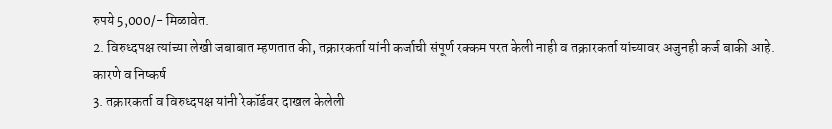रुपये 5,000/- मिळावेत.
2. विरुध्दपक्ष त्यांच्या लेखी जबाबात म्हणतात की, तक्रारकर्ता यांनी कर्जाची संपूर्ण रक्कम परत केली नाही व तक्रारकर्ता यांच्यावर अजुनही कर्ज बाकी आहे.
कारणे व निष्कर्ष
3. तक्रारकर्ता व विरुध्दपक्ष यांनी रेकॉर्डवर दाखल केलेली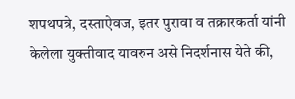शपथपत्रे, दस्ताऐवज, इतर पुरावा व तक्रारकर्ता यांनी केलेला युक्तीवाद यावरुन असे निदर्शनास येते की,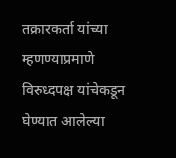तक्रारकर्ता यांच्या म्हणण्याप्रमाणे विरुध्दपक्ष यांचेकडून घेण्यात आलेल्या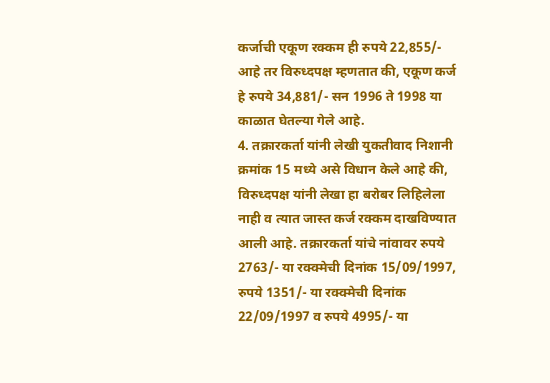कर्जाची एकूण रक्कम ही रुपये 22,855/- आहे तर विरुध्दपक्ष म्हणतात की, एकूण कर्ज हे रुपये 34,881/- सन 1996 ते 1998 या काळात घेतल्या गेले आहे.
4. तक्रारकर्ता यांनी लेखी युकतीवाद निशानी क्रमांक 15 मध्ये असे विधान केले आहे की, विरुध्दपक्ष यांनी लेखा हा बरोबर लिहिलेला नाही व त्यात जास्त कर्ज रक्कम दाखविण्यात आली आहे. तक्रारकर्ता यांचे नांवावर रुपये 2763/- या रक्क्मेची दिनांक 15/09/1997, रुपये 1351/- या रक्क्मेची दिनांक 22/09/1997 व रुपये 4995/- या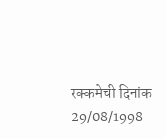रक्कमेची दिनांक 29/08/1998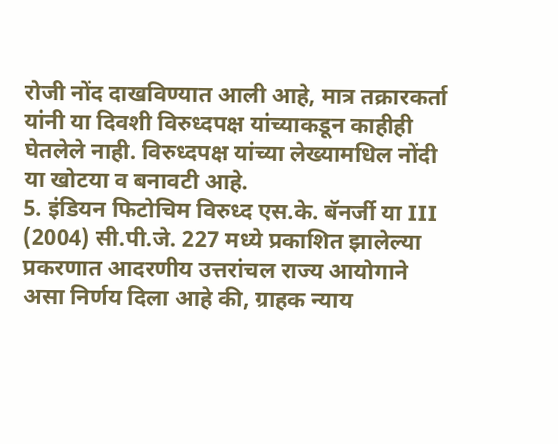रोजी नोंद दाखविण्यात आली आहे, मात्र तक्रारकर्ता यांनी या दिवशी विरुध्दपक्ष यांच्याकडून काहीही घेतलेले नाही. विरुध्दपक्ष यांच्या लेख्यामधिल नोंदी या खोटया व बनावटी आहे.
5. इंडियन फिटोचिम विरुध्द एस.के. बॅनर्जी या III (2004) सी.पी.जे. 227 मध्ये प्रकाशित झालेल्या प्रकरणात आदरणीय उत्तरांचल राज्य आयोगाने असा निर्णय दिला आहे की, ग्राहक न्याय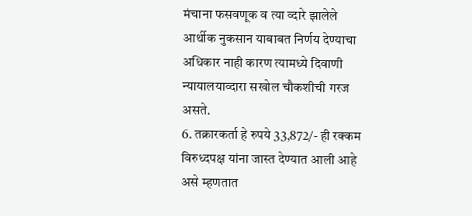मंचाना फसवणूक व त्या व्दारे झालेले आर्थीक नुकसान याबाबत निर्णय देण्याचा अधिकार नाही कारण त्यामध्ये दिवाणी न्यायालयाव्दारा सखोल चौकशीची गरज असते.
6. तक्रारकर्ता हे रुपये 33,872/- ही रक्कम विरुध्दपक्ष यांना जास्त देण्यात आली आहे असे म्हणतात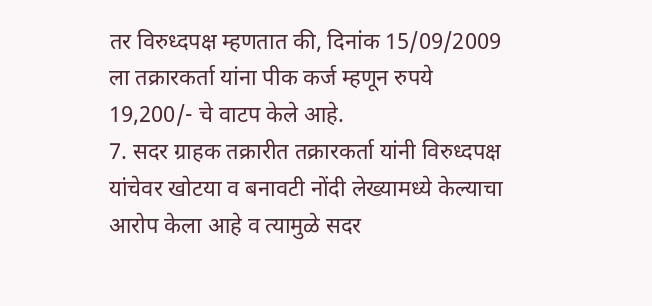तर विरुध्दपक्ष म्हणतात की, दिनांक 15/09/2009 ला तक्रारकर्ता यांना पीक कर्ज म्हणून रुपये 19,200/- चे वाटप केले आहे.
7. सदर ग्राहक तक्रारीत तक्रारकर्ता यांनी विरुध्दपक्ष यांचेवर खोटया व बनावटी नोंदी लेख्यामध्ये केल्याचा आरोप केला आहे व त्यामुळे सदर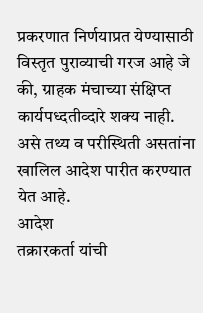प्रकरणात निर्णयाप्रत येण्यासाठी विस्तृत पुराव्याची गरज आहे जे की, ग्राहक मंचाच्या संक्षिप्त कार्यपध्दतीव्दारे शक्य नाही.
असे तथ्य व परीस्थिती असतांना खालिल आदेश पारीत करण्यात येत आहे.
आदेश
तक्रारकर्ता यांची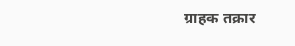ग्राहक तक्रार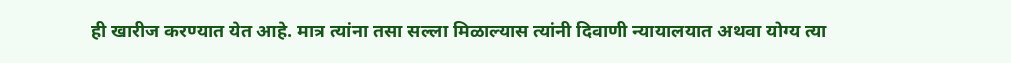ही खारीज करण्यात येत आहे. मात्र त्यांना तसा सल्ला मिळाल्यास त्यांनी दिवाणी न्यायालयात अथवा योग्य त्या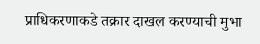प्राधिकरणाकडे तक्रार दाखल करण्याची मुभा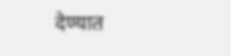देण्यात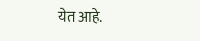येत आहे.